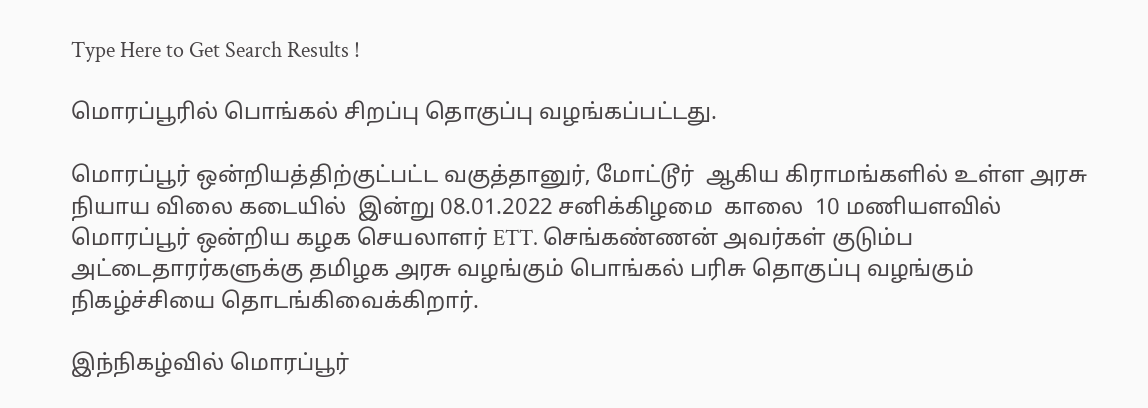Type Here to Get Search Results !

மொரப்பூரில் பொங்கல் சிறப்பு தொகுப்பு வழங்கப்பட்டது.

மொரப்பூர் ஒன்றியத்திற்குட்பட்ட வகுத்தானுர், மோட்டூர்  ஆகிய கிராமங்களில் உள்ள அரசு நியாய விலை கடையில்  இன்று 08.01.2022 சனிக்கிழமை  காலை  10 மணியளவில் மொரப்பூர் ஒன்றிய கழக செயலாளர் ETT. செங்கண்ணன் அவர்கள் குடும்ப அட்டைதாரர்களுக்கு தமிழக அரசு வழங்கும் பொங்கல் பரிசு தொகுப்பு வழங்கும் நிகழ்ச்சியை தொடங்கிவைக்கிறார்.

இந்நிகழ்வில் மொரப்பூர்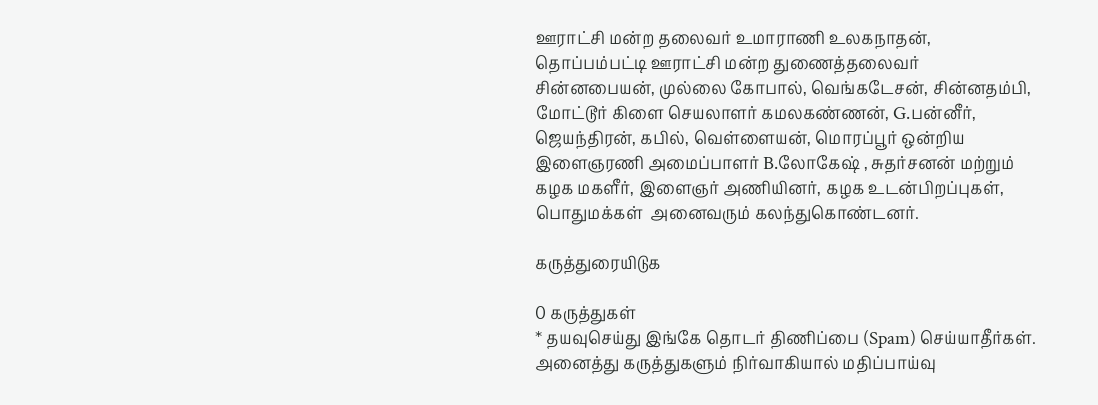ஊராட்சி மன்ற தலைவர் உமாராணி உலகநாதன்,  தொப்பம்பட்டி ஊராட்சி மன்ற துணைத்தலைவர் சின்னபையன், முல்லை கோபால், வெங்கடேசன், சின்னதம்பி, மோட்டூர் கிளை செயலாளர் கமலகண்ணன், G.பன்னீர், ஜெயந்திரன், கபில், வெள்ளையன், மொரப்பூர் ஒன்றிய இளைஞரணி அமைப்பாளர் B.லோகேஷ் , சுதர்சனன் மற்றும் கழக மகளீர், இளைஞர் அணியினர், கழக உடன்பிறப்புகள், பொதுமக்கள்  அனைவரும் கலந்துகொண்டனர்.

கருத்துரையிடுக

0 கருத்துகள்
* தயவுசெய்து இங்கே தொடர் திணிப்பை (Spam) செய்யாதீர்கள். அனைத்து கருத்துகளும் நிர்வாகியால் மதிப்பாய்வு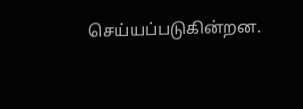செய்யப்படுகின்றன.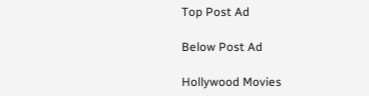Top Post Ad

Below Post Ad

Hollywood Movies